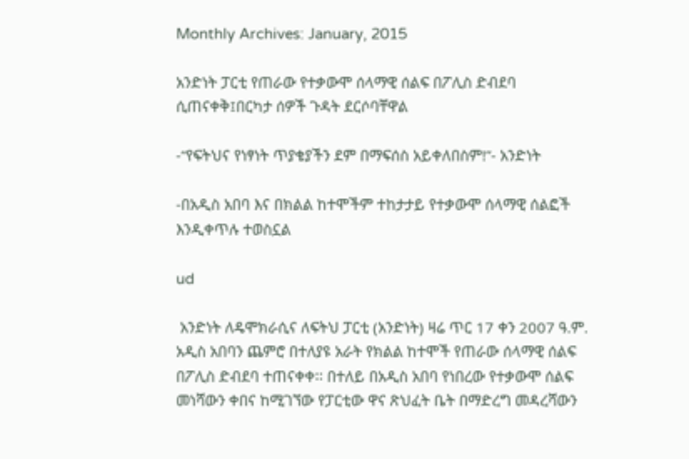Monthly Archives: January, 2015

አንድነት ፓርቲ የጠራው የተቃውሞ ሰላማዊ ሰልፍ በፖሊስ ድብደባ ሲጠናቀቅ፤በርካታ ሰዎች ጉዳት ደርሶባቸዋል

-“የፍትህና የነፃነት ጥያቄያችን ደም በማፍሰስ አይቀለበስም!”- አንድነት

-በአዲስ አበባ እና በክልል ከተሞችም ተከታታይ የተቃውሞ ሰላማዊ ሰልፎች እንዲቀጥሉ ተወስኗል

ud

 አንድነት ለዴሞክራሲና ለፍትህ ፓርቲ (አንድነት) ዛሬ ጥር 17 ቀን 2007 ዓ.ም. አዲስ አበባን ጨምሮ በተለያዩ አራት የክልል ከተሞች የጠራው ሰላማዊ ሰልፍ በፖሊስ ድብደባ ተጠናቀቀ፡፡ በተለይ በአዲስ አበባ የነበረው የተቃውሞ ሰልፍ መነሻውን ቀበና ከሚገኘው የፓርቲው ዋና ጽህፈት ቤት በማድረግ መዳረሻውን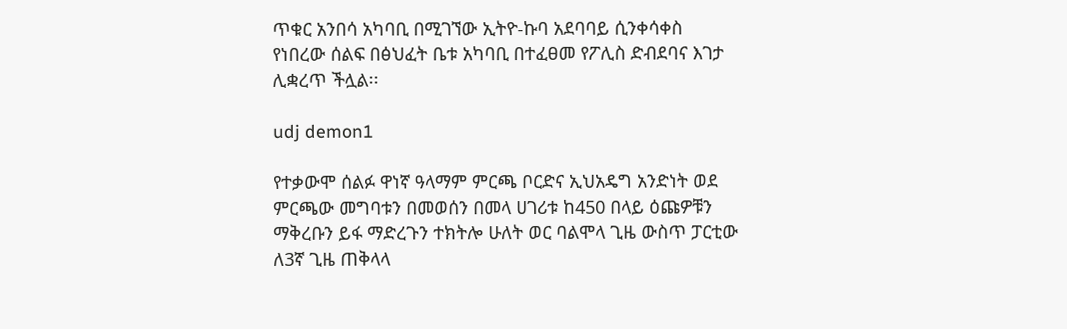ጥቁር አንበሳ አካባቢ በሚገኘው ኢትዮ-ኩባ አደባባይ ሲንቀሳቀስ የነበረው ሰልፍ በፅህፈት ቤቱ አካባቢ በተፈፀመ የፖሊስ ድብደባና እገታ ሊቋረጥ ችሏል፡፡

udj demon1

የተቃውሞ ሰልፉ ዋነኛ ዓላማም ምርጫ ቦርድና ኢህአዴግ አንድነት ወደ ምርጫው መግባቱን በመወሰን በመላ ሀገሪቱ ከ450 በላይ ዕጩዎቹን ማቅረቡን ይፋ ማድረጉን ተክትሎ ሁለት ወር ባልሞላ ጊዜ ውስጥ ፓርቲው ለ3ኛ ጊዜ ጠቅላላ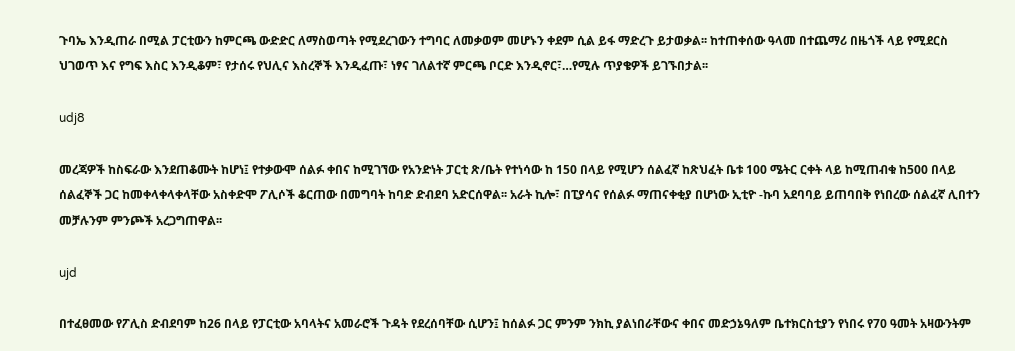ጉባኤ እንዲጠራ በሚል ፓርቲውን ከምርጫ ውድድር ለማስወጣት የሚደረገውን ተግባር ለመቃወም መሆኑን ቀደም ሲል ይፋ ማድረጉ ይታወቃል፡፡ ከተጠቀሰው ዓላመ በተጨማሪ በዜጎች ላይ የሚደርስ ህገወጥ እና የግፍ እስር እንዲቆም፣ የታሰሩ የህሊና እስረኞች እንዲፈጡ፣ ነፃና ገለልተኛ ምርጫ ቦርድ እንዲኖር፣…የሚሉ ጥያቄዎች ይገኙበታል፡፡

udj8

መረጃዎች ከስፍራው እንደጠቆሙት ከሆነ፤ የተቃውሞ ሰልፉ ቀበና ከሚገኘው የአንድነት ፓርቲ ጽ/ቤት የተነሳው ከ 150 በላይ የሚሆን ሰልፈኛ ከጽህፈት ቤቱ 100 ሜትር ርቀት ላይ ከሚጠብቁ ከ500 በላይ ሰልፈኞች ጋር ከመቀላቀላቀላቸው አስቀድሞ ፖሊሶች ቆርጠው በመግባት ከባድ ድብደባ አድርሰዋል፡፡ አራት ኪሎ፣ በፒያሳና የሰልፉ ማጠናቀቂያ በሆነው ኢቲዮ -ኩባ አደባባይ ይጠባበቅ የነበረው ሰልፈኛ ሊበተን መቻሉንም ምንጮች አረጋግጠዋል፡፡

ujd

በተፈፀመው የፖሊስ ድብደባም ከ26 በላይ የፓርቲው አባላትና አመራሮች ጉዳት የደረሰባቸው ሲሆን፤ ከሰልፉ ጋር ምንም ንክኪ ያልነበራቸውና ቀበና መድኃኔዓለም ቤተክርስቲያን የነበሩ የ70 ዓመት አዛውንትም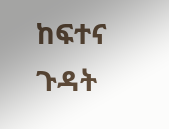ከፍተና ጉዳት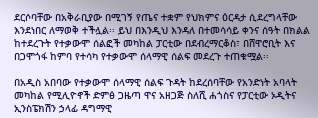ደርሶባቸው በአቅራቢያው በሚገኝ የጤና ተቋም የህክምና ዕርዳታ ሲደረግላቸው እንደነበር ለማወቅ ተችሏል፡፡ ይህ በእንዲህ እንዳለ በተመሳሳይ ቀንና ሰዓት በክልል ከተደረጉት የተቃውሞ ሰልፎች መካከል ፓርቲው በደብረማርቆስ፣ በሸዋሮቢት እና በጋሞጎፋ ከምባ የተሳካ የተቃውሞ ሰላማዊ ሰልፍ መደረጉ ተጠቁሟል፡፡

በአዲስ አበባው የተቃውሞ ሰላማዊ ሰልፍ ጉዳት ከደረሰባቸው የአንድነት አባላት መካከል የሚሊዮኖች ድምፅ ጋዜጣ ዋና አዘጋጅ ስለሺ ሐጎስና የፓርቲው ኦዲትና ኢንስፔክሽን ኃላፊ ዳግማዊ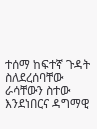ተሰማ ከፍተኛ ጉዳት ስለደረሰባቸው ራሳቸውን ስተው እንደነበርና ዳግማዊ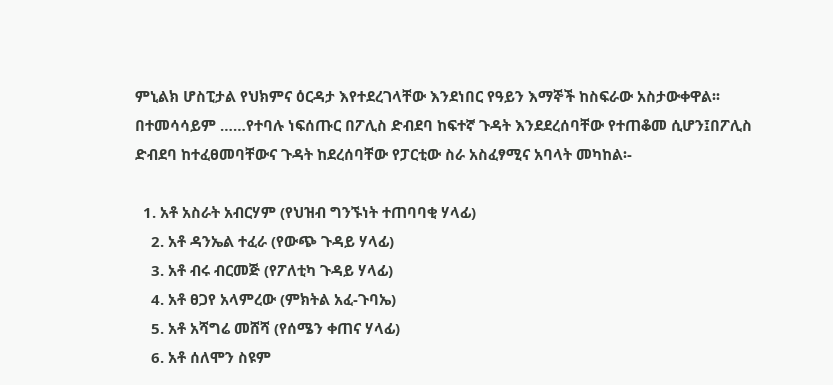ምኒልክ ሆስፒታል የህክምና ዕርዳታ እየተደረገላቸው እንደነበር የዓይን እማኞች ከስፍራው አስታውቀዋል፡፡ በተመሳሳይም ……የተባሉ ነፍሰጡር በፖሊስ ድብደባ ከፍተኛ ጉዳት እንደደረሰባቸው የተጠቆመ ሲሆን፤በፖሊስ ድብደባ ከተፈፀመባቸውና ጉዳት ከደረሰባቸው የፓርቲው ስራ አስፈፃሚና አባላት መካከል፡-

  1. አቶ አስራት አብርሃም (የህዝብ ግንኙነት ተጠባባቂ ሃላፊ)
    2. አቶ ዳንኤል ተፈራ (የውጭ ጉዳይ ሃላፊ)
    3. አቶ ብሩ ብርመጅ (የፖለቲካ ጉዳይ ሃላፊ)
    4. አቶ ፀጋየ አላምረው (ምክትል አፈ-ጉባኤ)
    5. አቶ አሻግሬ መሸሻ (የሰሜን ቀጠና ሃላፊ)
    6. አቶ ሰለሞን ስዩም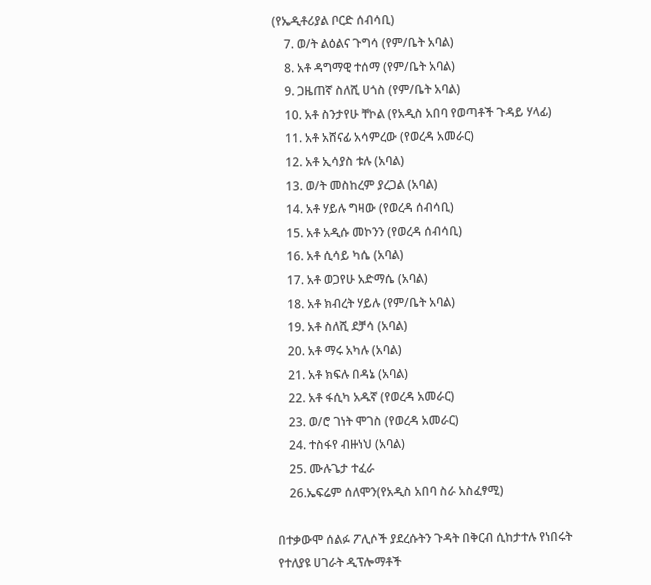(የኤዲቶሪያል ቦርድ ሰብሳቢ)
    7. ወ/ት ልዕልና ጉግሳ (የም/ቤት አባል)
    8. አቶ ዳግማዊ ተሰማ (የም/ቤት አባል)
    9. ጋዜጠኛ ስለሺ ሀጎስ (የም/ቤት አባል)
    10. አቶ ስንታየሁ ቸኮል (የአዲስ አበባ የወጣቶች ጉዳይ ሃላፊ)
    11. አቶ አሸናፊ አሳምረው (የወረዳ አመራር)
    12. አቶ ኢሳያስ ቱሉ (አባል)
    13. ወ/ት መስከረም ያረጋል (አባል)
    14. አቶ ሃይሉ ግዛው (የወረዳ ሰብሳቢ)
    15. አቶ አዲሱ መኮንን (የወረዳ ሰብሳቢ)
    16. አቶ ሲሳይ ካሴ (አባል)
    17. አቶ ወጋየሁ አድማሴ (አባል)
    18. አቶ ክብረት ሃይሉ (የም/ቤት አባል)
    19. አቶ ስለሺ ደቻሳ (አባል)
    20. አቶ ማሩ አካሉ (አባል)
    21. አቶ ክፍሉ በዳኔ (አባል)
    22. አቶ ፋሲካ አዱኛ (የወረዳ አመራር)
    23. ወ/ሮ ገነት ሞገስ (የወረዳ አመራር)
    24. ተስፋየ ብዙነህ (አባል)
    25. ሙሉጌታ ተፈራ
    26.ኤፍሬም ሰለሞን(የአዲስ አበባ ስራ አስፈፃሚ)

በተቃውሞ ሰልፉ ፖሊሶች ያደረሱትን ጉዳት በቅርብ ሲከታተሉ የነበሩት የተለያዩ ሀገራት ዲፕሎማቶች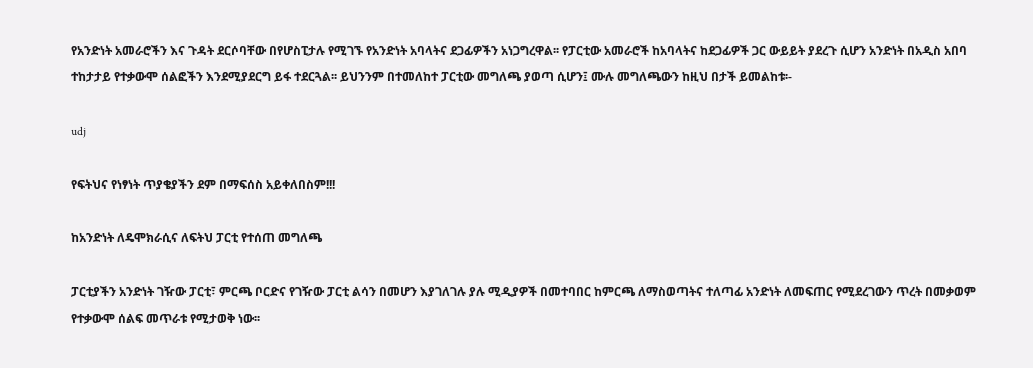የአንድነት አመራሮችን እና ጉዳት ደርሶባቸው በየሆስፒታሉ የሚገኙ የአንድነት አባላትና ደጋፊዎችን አነጋግረዋል፡፡ የፓርቲው አመራሮች ከአባላትና ከደጋፊዎች ጋር ውይይት ያደረጉ ሲሆን አንድነት በአዲስ አበባ ተከታታይ የተቃውሞ ሰልፎችን እንደሚያደርግ ይፋ ተደርጓል፡፡ ይህንንም በተመለከተ ፓርቲው መግለጫ ያወጣ ሲሆን፤ ሙሉ መግለጫውን ከዚህ በታች ይመልከቱ፡-

udj

የፍትህና የነፃነት ጥያቄያችን ደም በማፍሰስ አይቀለበስም!!!

ከአንድነት ለዴሞክራሲና ለፍትህ ፓርቲ የተሰጠ መግለጫ

ፓርቲያችን አንድነት ገዥው ፓርቲ፣ ምርጫ ቦርድና የገዥው ፓርቲ ልሳን በመሆን እያገለገሉ ያሉ ሚዲያዎች በመተባበር ከምርጫ ለማስወጣትና ተለጣፊ አንድነት ለመፍጠር የሚደረገውን ጥረት በመቃወም የተቃውሞ ሰልፍ መጥራቱ የሚታወቅ ነው፡፡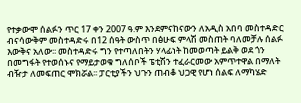የተቃውሞ ሰልፉን ጥር 17 ቀን 2007 ዓ.ም እንደምናከናውን ለአዲስ አበባ መስተዳድር ብናሳውቅም መስተዳድሩ በ12 ሰዓት ውስጥ በፅሁፍ ምላሽ መስጠት ባለመቻሉ ሰልፉ እውቅና አለው፡፡ መስተዳድሩ ግን የተጣለበትን ሃላፊነት ከመወጣት ይልቅ ወደ ጎን በመግፋት የተወሰኑና የማይታወቁ ግለሰቦች ፔቲሽን ተፈራርመው አምጥተዋል በማለት ብዥታ ለመፍጠር ሞክሯል፡፡ ፓርቲያችን ህጉን ጠብቆ ህጋዊ የሆነ ሰልፍ ለማካሄድ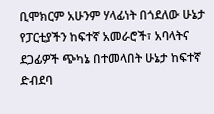ቢሞክርም አሁንም ሃላፊነት በጎደለው ሁኔታ የፓርቲያችን ከፍተኛ አመራሮች፣ አባላትና ደጋፊዎች ጭካኔ በተመላበት ሁኔታ ከፍተኛ ድብደባ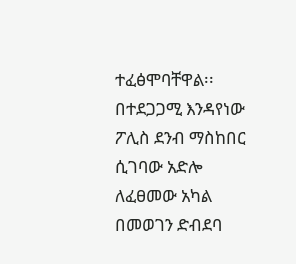ተፈፅሞባቸዋል፡፡ በተደጋጋሚ እንዳየነው ፖሊስ ደንብ ማስከበር ሲገባው አድሎ ለፈፀመው አካል በመወገን ድብደባ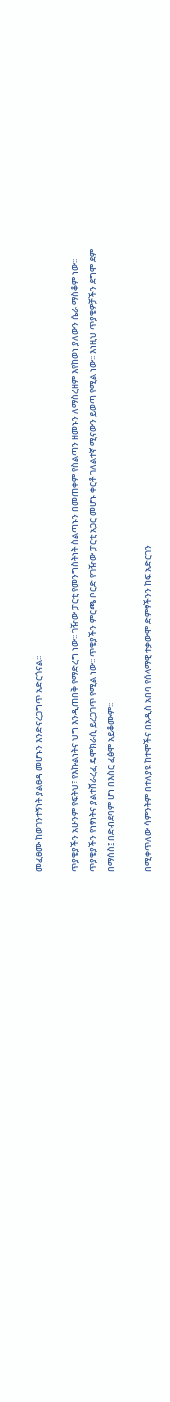መፈፀሙ ከወገንተኝነት ያልፀዳ መሆኑን እንድናረጋግጥ አድርጎናል፡፡

ጥያቄያችን አሁንም የፍትህ፣ የእኩልነትና ህግ እንዲጠበቅ የማድረግ ነው፡፡ ገዥው ፓርቲ የመንግስትነት ስልጣኑን በመጠቀም የስልጣን ዘመኑን ለማስረዘም እየከወነ ያለውን ሴራ ማስቆም ነው፡፡ ጥያቄያችን የነፃነትና ያልተሸራረፈ ዴሞክራሲ ይረጋገጥ የሚል ነው፡፡ ጥቄያችን ምርጫ ቦርድ የገዥው ፓርቲ አጋር መሆኑ ቀርቶ ገለልተኛ ሚናውን ይወጣ የሚል ነው፡፡ እነዚህ ጥያቄዎቻችን ደግሞ ደም በማሰስ፤ በድብደባም ሆነ በእስር ፈፅሞ አይቆሙም፡፡

በሚቀጥለው ሳምንትም በተለያዩ ከተሞችና በአዲስ አበባ የሰላማዊ ተቃውሞ ድምፃችንን ከፍ አድርገን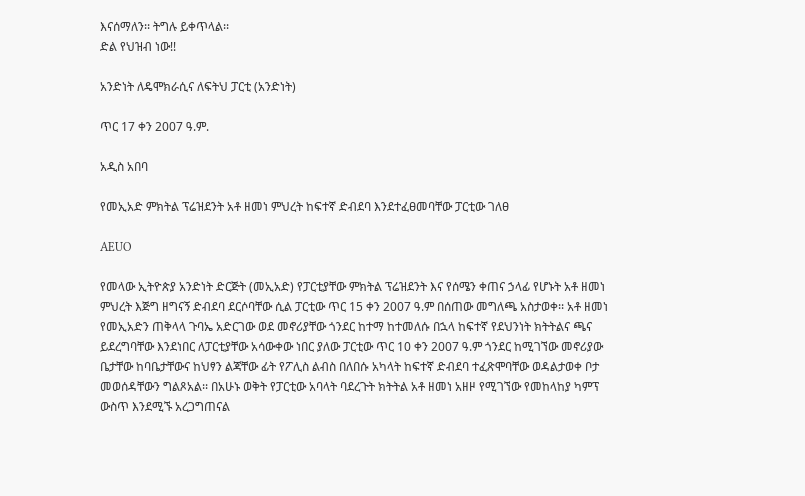እናሰማለን፡፡ ትግሉ ይቀጥላል፡፡
ድል የህዝብ ነው!!

አንድነት ለዴሞክራሲና ለፍትህ ፓርቲ (አንድነት)

ጥር 17 ቀን 2007 ዓ.ም.

አዲስ አበባ

የመኢአድ ምክትል ፕሬዝደንት አቶ ዘመነ ምህረት ከፍተኛ ድብደባ እንደተፈፀመባቸው ፓርቲው ገለፀ

AEUO

የመላው ኢትዮጵያ አንድነት ድርጅት (መኢአድ) የፓርቲያቸው ምክትል ፕሬዝደንት እና የሰሜን ቀጠና ኃላፊ የሆኑት አቶ ዘመነ ምህረት እጅግ ዘግናኝ ድብደባ ደርሶባቸው ሲል ፓርቲው ጥር 15 ቀን 2007 ዓ.ም በሰጠው መግለጫ አስታወቀ፡፡ አቶ ዘመነ የመኢአድን ጠቅላላ ጉባኤ አድርገው ወደ መኖሪያቸው ጎንደር ከተማ ከተመለሱ በኋላ ከፍተኛ የደህንነት ክትትልና ጫና ይደረግባቸው እንደነበር ለፓርቲያቸው አሳውቀው ነበር ያለው ፓርቲው ጥር 10 ቀን 2007 ዓ.ም ጎንደር ከሚገኘው መኖሪያው ቤታቸው ከባቤታቸውና ከህፃን ልጃቸው ፊት የፖሊስ ልብስ በለበሱ አካላት ከፍተኛ ድብደባ ተፈጽሞባቸው ወዳልታወቀ ቦታ መወሰዳቸውን ግልጾአል፡፡ በአሁኑ ወቅት የፓርቲው አባላት ባደረጉት ክትትል አቶ ዘመነ አዘዞ የሚገኘው የመከላከያ ካምፕ ውስጥ እንደሚኙ አረጋግጠናል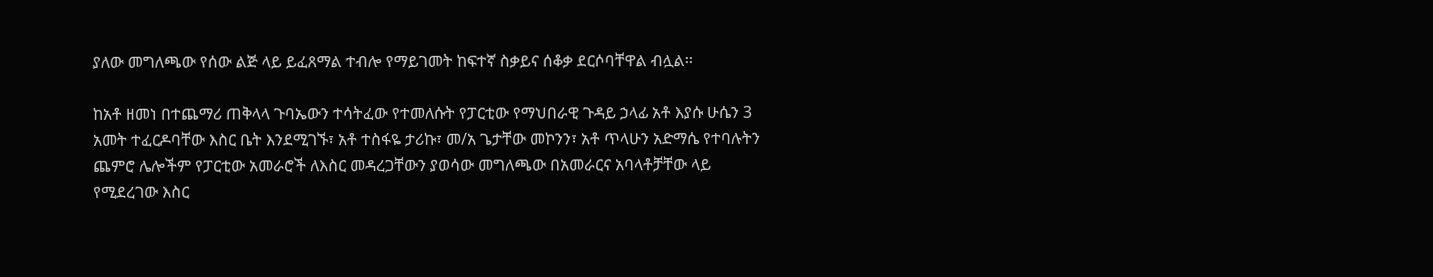ያለው መግለጫው የሰው ልጅ ላይ ይፈጸማል ተብሎ የማይገመት ከፍተኛ ስቃይና ሰቆቃ ደርሶባቸዋል ብሏል፡፡

ከአቶ ዘመነ በተጨማሪ ጠቅላላ ጉባኤውን ተሳትፈው የተመለሱት የፓርቲው የማህበራዊ ጉዳይ ኃላፊ አቶ እያሱ ሁሴን 3 አመት ተፈርዶባቸው እስር ቤት እንደሚገኙ፣ አቶ ተስፋዬ ታሪኩ፣ መ/አ ጌታቸው መኮንን፣ አቶ ጥላሁን አድማሴ የተባሉትን ጨምሮ ሌሎችም የፓርቲው አመራሮች ለእስር መዳረጋቸውን ያወሳው መግለጫው በአመራርና አባላቶቻቸው ላይ የሚደረገው እስር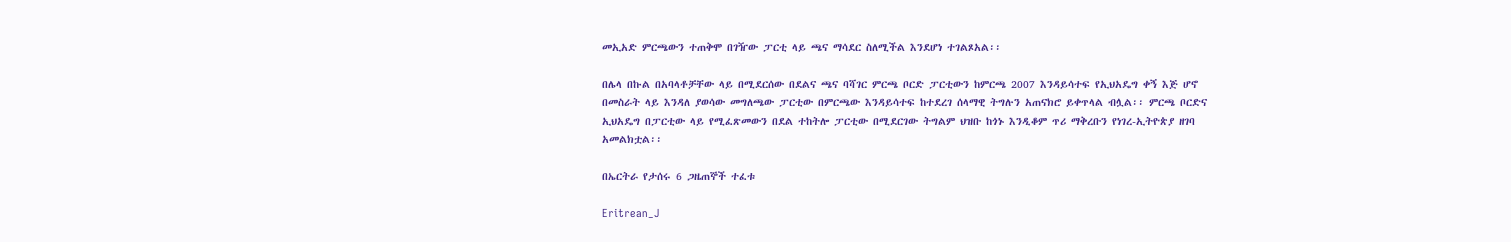መኢአድ ምርጫውን ተጠቅሞ በገዥው ፓርቲ ላይ ጫና ማሳደር ስለሚችል እንደሆነ ተገልጾአል፡፡

በሌላ በኩል በአባላቶቻቸው ላይ በሚደርሰው በደልና ጫና ባሻገር ምርጫ ቦርድ ፓርቲውን ከምርጫ 2007 እንዳይሳተፍ የኢህአዴግ ቀኝ እጅ ሆኖ በመስራት ላይ እንዳለ ያወሳው መግለጫው ፓርቲው በምርጫው እንዳይሳተፍ ከተደረገ ሰላማዊ ትግሉን አጠናክሮ ይቀጥላል ብሏል፡፡ ምርጫ ቦርድና ኢህአዴግ በፓርቲው ላይ የሚፈጽመውን በደል ተከትሎ ፓርቲው በሚደርገው ትግልም ህዝቡ ከጎኑ እንዲቆም ጥሪ ማቅረቡን የነገረ-ኢትዮጵያ ዘገባ አመልክቷል፡፡

በኤርትራ የታሰሩ 6 ጋዜጠኞች ተፈቱ

Eritrean_J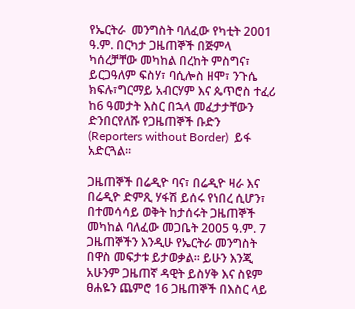የኤርትራ  መንግስት ባለፈው የካቲት 2001 ዓ.ም. በርካታ ጋዜጠኞች በጅምላ ካሰረቻቸው መካከል በረከት ምስግና፣ ይርጋዓለም ፍስሃ፣ ባሲሎስ ዘሞ፣ ንጉሴ ክፍሉ፣ግርማይ አብርሃም እና ጴጥሮስ ተፈሪ ከ6 ዓመታት እስር በኋላ መፈታታቸውን ድንበርየለሹ የጋዜጠኞች ቡድን (Reporters without Border)  ይፋ አድርጓል፡፡

ጋዜጠኞች በሬዲዮ ባና፣ በሬዲዮ ዛራ እና በሬዲዮ ድምጺ ሃፋሽ ይሰሩ የነበረ ሲሆን፣ በተመሳሳይ ወቅት ከታሰሩት ጋዜጠኞች መካከል ባለፈው መጋቤት 2005 ዓ.ም. 7 ጋዜጠኞችን እንዲሁ የኤርትራ መንግስት በዋስ መፍታቱ ይታወቃል፡፡ ይሁን እንጂ አሁንም ጋዜጠኛ ዳዊት ይስሃቅ እና ስዩም ፀሐዬን ጨምሮ 16 ጋዜጠኞች በእስር ላይ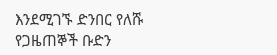እንደሚገኙ ድንበር የለሹ የጋዜጠኞች ቡድን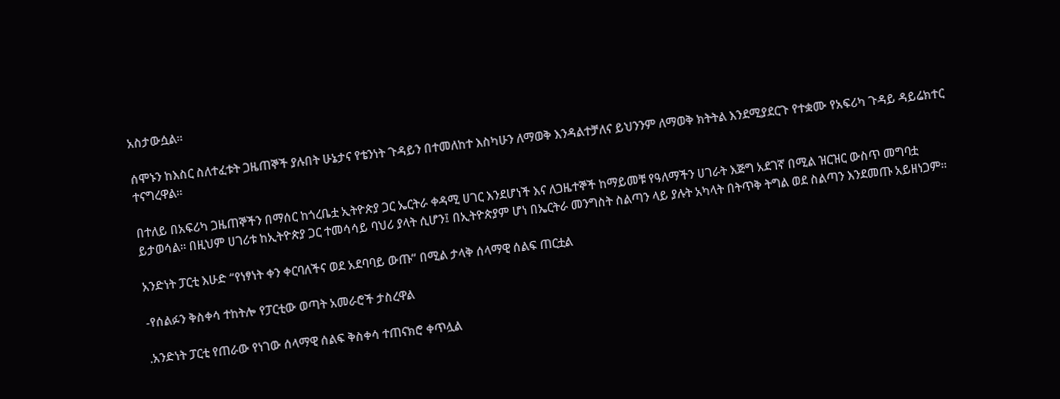አስታውሷል፡፡

ሰሞኑን ከእስር ስለተፈቱት ጋዜጠኞች ያሉበት ሁኔታና የቴንነት ጉዳይን በተመለከተ እስካሁን ለማወቅ እንዳልተቻለና ይህንንም ለማወቅ ክትትል እንደሚያደርጉ የተቋሙ የአፍሪካ ጉዳይ ዳይሬክተር ተናግረዋል፡፡

በተለይ በአፍሪካ ጋዜጠኞችን በማሰር ከጎረቤቷ ኢትዮጵያ ጋር ኤርትራ ቀዳሚ ሀገር እንደሆነች እና ለጋዜተኞች ከማይመቹ የዓለማችን ሀገራት እጅግ አደገኛ በሚል ዝርዝር ውስጥ መግባቷ ይታወሳል፡፡ በዚህም ሀገሪቱ ከኢትዮጵያ ጋር ተመሳሳይ ባህሪ ያላት ሲሆን፤ በኢትዮጵያም ሆነ በኤርትራ መንግስት ስልጣን ላይ ያሉት አካላት በትጥቅ ትግል ወደ ስልጣን እንደመጡ አይዘነጋም፡፡

አንድነት ፓርቲ እሁድ “የነፃነት ቀን ቀርባለችና ወደ አደባባይ ውጡ” በሚል ታላቅ ሰላማዊ ሰልፍ ጠርቷል

-የሰልፉን ቅስቀሳ ተከትሎ የፓርቲው ወጣት አመራሮች ታስረዋል

.አንድነት ፓርቲ የጠራው የነገው ሰላማዊ ሰልፍ ቅስቀሳ ተጠናክሮ ቀጥሏል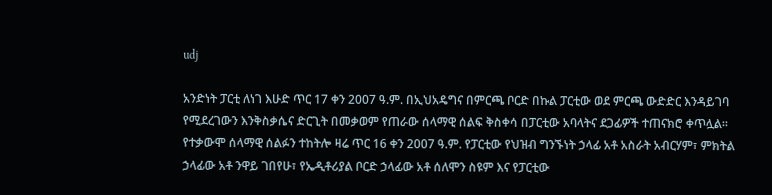udj

አንድነት ፓርቲ ለነገ እሁድ ጥር 17 ቀን 2007 ዓ.ም. በኢህአዴግና በምርጫ ቦርድ በኩል ፓርቲው ወደ ምርጫ ውድድር እንዳይገባ የሚደረገውን እንቅስቃሴና ድርጊት በመቃወም የጠራው ሰላማዊ ሰልፍ ቅስቀሳ በፓርቲው አባላትና ደጋፊዎች ተጠናክሮ ቀጥሏል፡፡ የተቃውሞ ሰላማዊ ሰልፉን ተከትሎ ዛሬ ጥር 16 ቀን 2007 ዓ.ም. የፓርቲው የህዝብ ግንኙነት ኃላፊ አቶ አስራት አብርሃም፣ ምክትል ኃላፊው አቶ ንዋይ ገበየሁ፣ የኤዲቶሪያል ቦርድ ኃላፊው አቶ ሰለሞን ስዩም እና የፓርቲው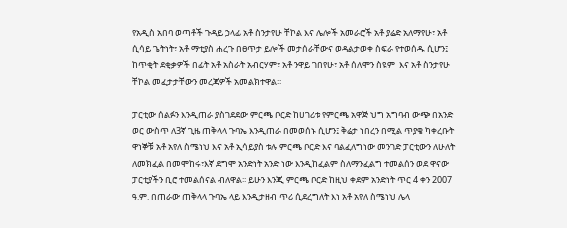የአዲስ አበባ ወጣቶች ጉዳይ ኃላፊ አቶ ስንታየሁ ቸኮል እና ሌሎች አመራሮች አቶ ያሬድ አለማየሁ፣ አቶ ሲሳይ ጌትነት፣ አቶ ማቲያስ ሐረጉ በፀጥታ ይሎች መታሰራቸውና ወዳልታወቀ ስፍራ የተወሰዱ ሲሆን፤ ከጥቂት ደቂቃዎች በፊት አቶ አስራት አብርሃም፣ አቶ ንዋይ ገበየሁ፣ አቶ ሰለሞን ስዩም  እና አቶ ስንታየሁ ቸኮል መፈታታቸውን መረጃዎች አመልክተዋል፡፡

ፓርቲው ሰልፉን እንዲጠራ ያስገደደው ምርጫ ቦርድ ከሀገሪቱ የምርጫ አዋጅ ህግ አግባብ ውጭ በአንድ ወር ውስጥ ለ3ኛ ጊዜ ጠቅላላ ጉባኤ እንዲጠራ በመወሰኑ ሲሆን፤ ቅሬታ ነበረን በሚል ጥያቄ ካቀረቡት ዋነኞቹ አቶ አየለ ስሜነህ እና አቶ ኢሳይያስ ቱሉ ምርጫ ቦርድ እና ባልፈለግነው መንገድ ፓርቲውን ለሁለት ለመክፈል በመሞከሩ፣እኛ ደግሞ አንድነት አንድ ነው እንዲከፈልም ስለማንፈልግ ተመልሰን ወደ ዋናው ፓርቲያችን ቢሮ ተመልሰናል ብለዋል፡፡ ይሁን እንጂ ምርጫ ቦርድ ከዚህ ቀደም አንድነት ጥር 4 ቀን 2007 ዓ.ም. በጠራው ጠቅላላ ጉባኤ ላይ እንዲታዘብ ጥሪ ሲደረግለት እነ አቶ አየለ ስሜነህ ሌላ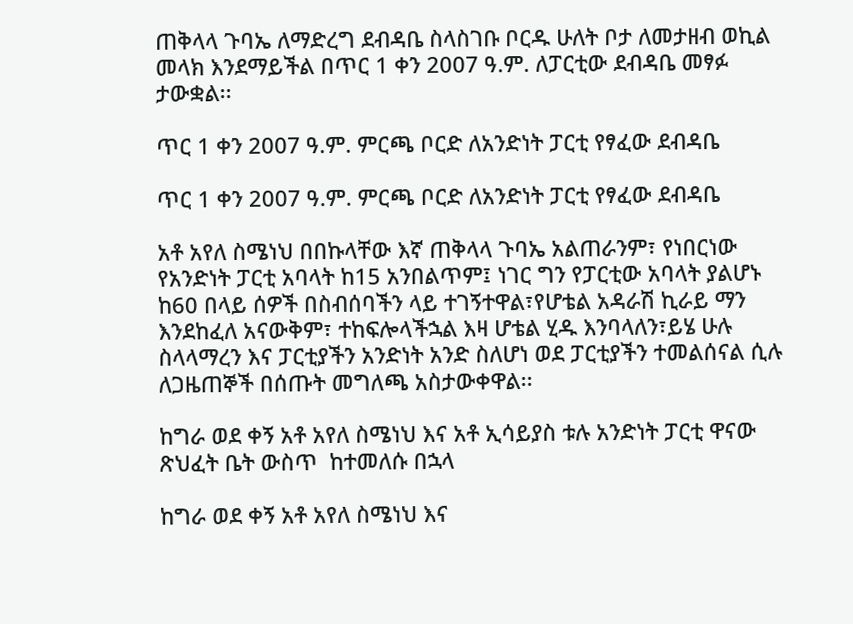ጠቅላላ ጉባኤ ለማድረግ ደብዳቤ ስላስገቡ ቦርዱ ሁለት ቦታ ለመታዘብ ወኪል መላክ እንደማይችል በጥር 1 ቀን 2007 ዓ.ም. ለፓርቲው ደብዳቤ መፃፉ ታውቋል፡፡

ጥር 1 ቀን 2007 ዓ.ም. ምርጫ ቦርድ ለአንድነት ፓርቲ የፃፈው ደብዳቤ

ጥር 1 ቀን 2007 ዓ.ም. ምርጫ ቦርድ ለአንድነት ፓርቲ የፃፈው ደብዳቤ

አቶ አየለ ስሜነህ በበኩላቸው እኛ ጠቅላላ ጉባኤ አልጠራንም፣ የነበርነው የአንድነት ፓርቲ አባላት ከ15 አንበልጥም፤ ነገር ግን የፓርቲው አባላት ያልሆኑ ከ60 በላይ ሰዎች በስብሰባችን ላይ ተገኝተዋል፣የሆቴል አዳራሽ ኪራይ ማን እንደከፈለ አናውቅም፣ ተከፍሎላችኋል እዛ ሆቴል ሂዱ እንባላለን፣ይሄ ሁሉ ስላላማረን እና ፓርቲያችን አንድነት አንድ ስለሆነ ወደ ፓርቲያችን ተመልሰናል ሲሉ ለጋዜጠኞች በሰጡት መግለጫ አስታውቀዋል፡፡

ከግራ ወደ ቀኝ አቶ አየለ ስሜነህ እና አቶ ኢሳይያስ ቱሉ አንድነት ፓርቲ ዋናው ጽህፈት ቤት ውስጥ  ከተመለሱ በኋላ

ከግራ ወደ ቀኝ አቶ አየለ ስሜነህ እና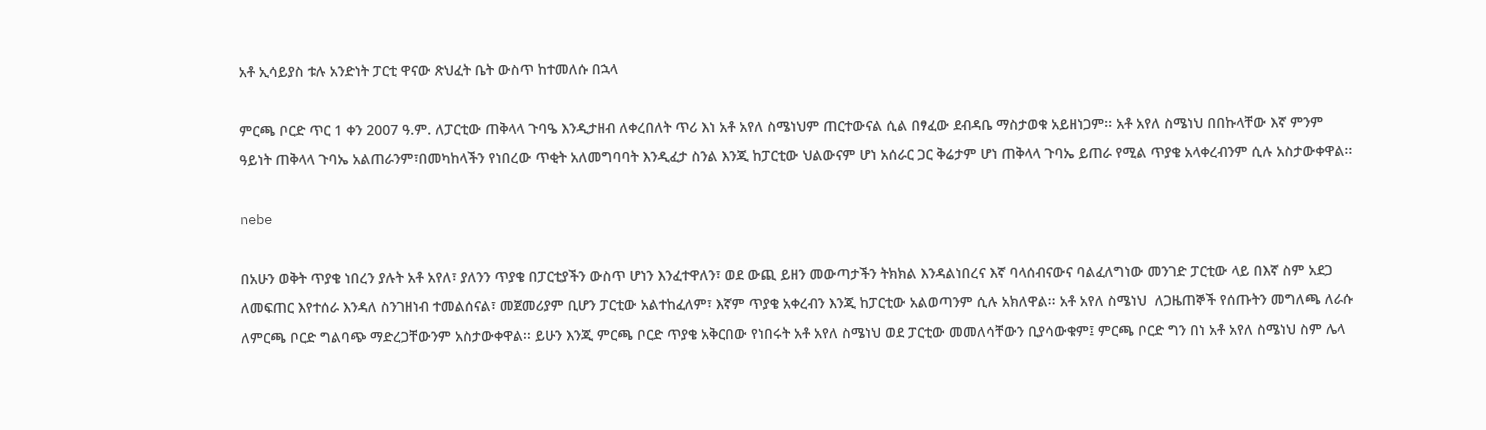አቶ ኢሳይያስ ቱሉ አንድነት ፓርቲ ዋናው ጽህፈት ቤት ውስጥ ከተመለሱ በኋላ

ምርጫ ቦርድ ጥር 1 ቀን 2007 ዓ.ም. ለፓርቲው ጠቅላላ ጉባዔ እንዲታዘብ ለቀረበለት ጥሪ እነ አቶ አየለ ስሜነህም ጠርተውናል ሲል በፃፈው ደብዳቤ ማስታወቁ አይዘነጋም፡፡ አቶ አየለ ስሜነህ በበኩላቸው እኛ ምንም ዓይነት ጠቅላላ ጉባኤ አልጠራንም፣በመካከላችን የነበረው ጥቂት አለመግባባት እንዲፈታ ስንል እንጂ ከፓርቲው ህልውናም ሆነ አሰራር ጋር ቅሬታም ሆነ ጠቅላላ ጉባኤ ይጠራ የሚል ጥያቄ አላቀረብንም ሲሉ አስታውቀዋል፡፡

nebe

በአሁን ወቅት ጥያቄ ነበረን ያሉት አቶ አየለ፣ ያለንን ጥያቄ በፓርቲያችን ውስጥ ሆነን እንፈተዋለን፣ ወደ ውጪ ይዘን መውጣታችን ትክክል እንዳልነበረና እኛ ባላሰብናውና ባልፈለግነው መንገድ ፓርቲው ላይ በእኛ ስም አደጋ ለመፍጠር እየተሰራ እንዳለ ስንገዘነብ ተመልሰናል፣ መጀመሪያም ቢሆን ፓርቲው አልተከፈለም፣ እኛም ጥያቄ አቀረብን እንጂ ከፓርቲው አልወጣንም ሲሉ አክለዋል፡፡ አቶ አየለ ስሜነህ  ለጋዜጠኞች የሰጡትን መግለጫ ለራሱ ለምርጫ ቦርድ ግልባጭ ማድረጋቸውንም አስታውቀዋል፡፡ ይሁን እንጂ ምርጫ ቦርድ ጥያቄ አቅርበው የነበሩት አቶ አየለ ስሜነህ ወደ ፓርቲው መመለሳቸውን ቢያሳውቁም፤ ምርጫ ቦርድ ግን በነ አቶ አየለ ስሜነህ ስም ሌላ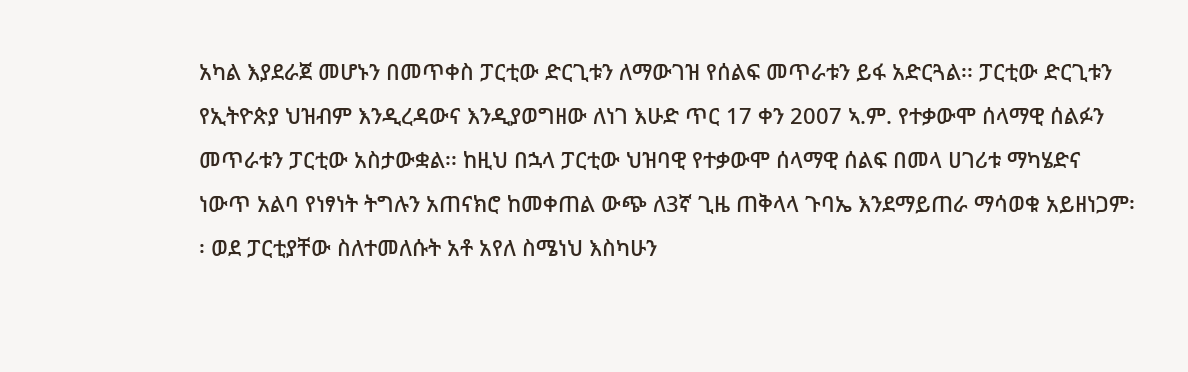አካል እያደራጀ መሆኑን በመጥቀስ ፓርቲው ድርጊቱን ለማውገዝ የሰልፍ መጥራቱን ይፋ አድርጓል፡፡ ፓርቲው ድርጊቱን የኢትዮጵያ ህዝብም እንዲረዳውና እንዲያወግዘው ለነገ እሁድ ጥር 17 ቀን 2007 ኣ.ም. የተቃውሞ ሰላማዊ ሰልፉን መጥራቱን ፓርቲው አስታውቋል፡፡ ከዚህ በኋላ ፓርቲው ህዝባዊ የተቃውሞ ሰላማዊ ሰልፍ በመላ ሀገሪቱ ማካሄድና ነውጥ አልባ የነፃነት ትግሉን አጠናክሮ ከመቀጠል ውጭ ለ3ኛ ጊዜ ጠቅላላ ጉባኤ እንደማይጠራ ማሳወቁ አይዘነጋም፡፡ ወደ ፓርቲያቸው ስለተመለሱት አቶ አየለ ስሜነህ እስካሁን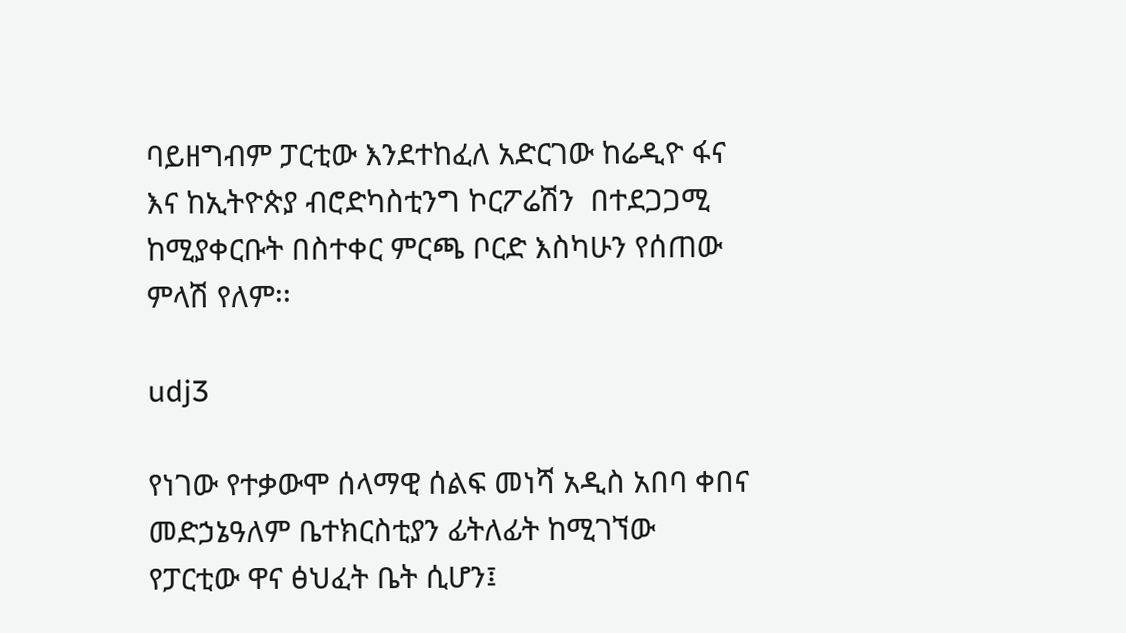ባይዘግብም ፓርቲው እንደተከፈለ አድርገው ከሬዲዮ ፋና እና ከኢትዮጵያ ብሮድካስቲንግ ኮርፖሬሽን  በተደጋጋሚ ከሚያቀርቡት በስተቀር ምርጫ ቦርድ እስካሁን የሰጠው ምላሽ የለም፡፡

udj3

የነገው የተቃውሞ ሰላማዊ ሰልፍ መነሻ አዲስ አበባ ቀበና መድኃኔዓለም ቤተክርስቲያን ፊትለፊት ከሚገኘው የፓርቲው ዋና ፅህፈት ቤት ሲሆን፤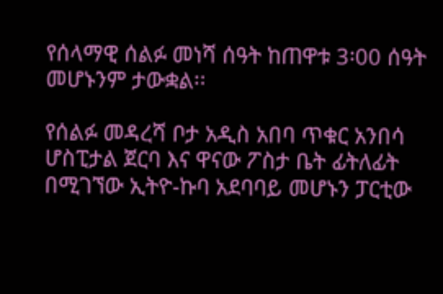የሰላማዊ ሰልፉ መነሻ ሰዓት ከጠዋቱ 3፡00 ሰዓት መሆኑንም ታውቋል፡፡

የሰልፉ መዳረሻ ቦታ አዲስ አበባ ጥቁር አንበሳ ሆስፒታል ጀርባ እና ዋናው ፖስታ ቤት ፊትለፊት በሚገኘው ኢትዮ-ኩባ አደባባይ መሆኑን ፓርቲው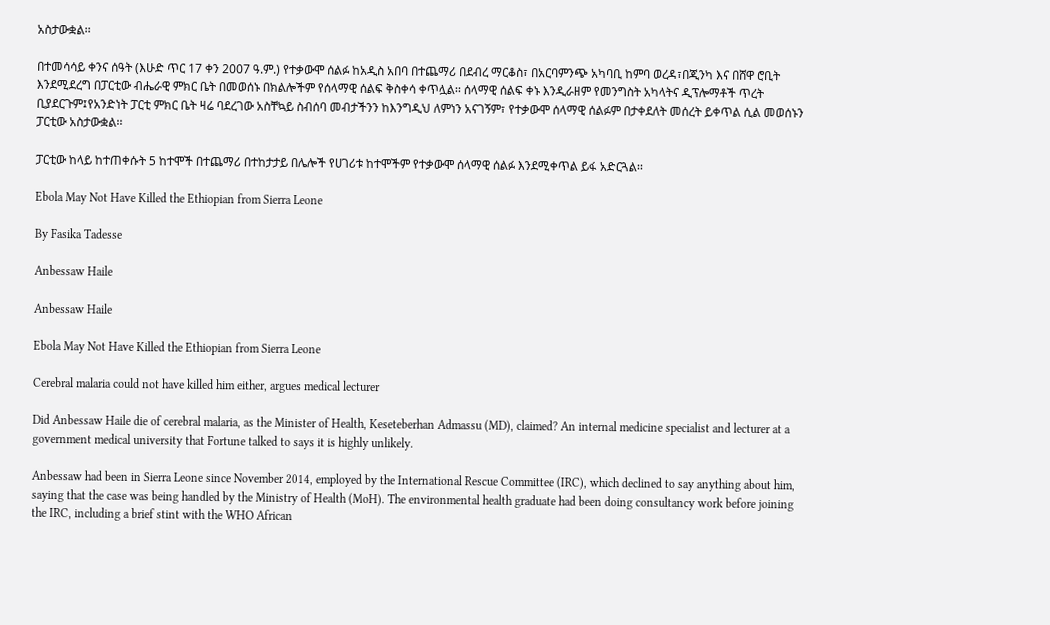አስታውቋል፡፡

በተመሳሳይ ቀንና ሰዓት (እሁድ ጥር 17 ቀን 2007 ዓ.ም.) የተቃውሞ ሰልፉ ከአዲስ አበባ በተጨማሪ በደብረ ማርቆስ፣ በአርባምንጭ አካባቢ ከምባ ወረዳ፣በጂንካ እና በሸዋ ሮቢት እንደሚደረግ በፓርቲው ብሔራዊ ምክር ቤት በመወሰኑ በክልሎችም የሰላማዊ ሰልፍ ቅስቀሳ ቀጥሏል፡፡ ሰላማዊ ሰልፍ ቀኑ እንዲራዘም የመንግስት አካላትና ዲፕሎማቶች ጥረት ቢያደርጉም፤የአንድነት ፓርቲ ምክር ቤት ዛሬ ባደረገው አስቸኳይ ስብሰባ መብታችንን ከእንግዲህ ለምነን አናገኝም፣ የተቃውሞ ሰላማዊ ሰልፉም በታቀደለት መሰረት ይቀጥል ሲል መወሰኑን ፓርቲው አስታውቋል፡፡

ፓርቲው ከላይ ከተጠቀሱት 5 ከተሞች በተጨማሪ በተከታታይ በሌሎች የሀገሪቱ ከተሞችም የተቃውሞ ሰላማዊ ሰልፉ እንደሚቀጥል ይፋ አድርጓል፡፡

Ebola May Not Have Killed the Ethiopian from Sierra Leone

By Fasika Tadesse

Anbessaw Haile

Anbessaw Haile

Ebola May Not Have Killed the Ethiopian from Sierra Leone

Cerebral malaria could not have killed him either, argues medical lecturer

Did Anbessaw Haile die of cerebral malaria, as the Minister of Health, Keseteberhan Admassu (MD), claimed? An internal medicine specialist and lecturer at a government medical university that Fortune talked to says it is highly unlikely.

Anbessaw had been in Sierra Leone since November 2014, employed by the International Rescue Committee (IRC), which declined to say anything about him, saying that the case was being handled by the Ministry of Health (MoH). The environmental health graduate had been doing consultancy work before joining the IRC, including a brief stint with the WHO African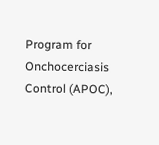Program for Onchocerciasis Control (APOC),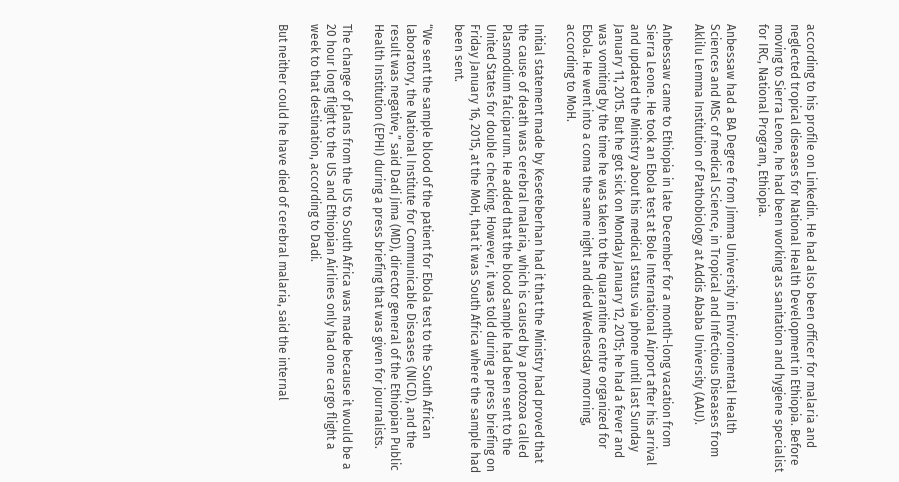according to his profile on Linkedin. He had also been officer for malaria and neglected tropical diseases for National Health Development in Ethiopia. Before moving to Sierra Leone, he had been working as sanitation and hygiene specialist for IRC, National Program, Ethiopia.

Anbessaw had a BA Degree from Jimma University in Environmental Health Sciences and MSc of medical Science, in Tropical and Infectious Diseases from Aklilu Lemma Institution of Pathobiology at Addis Ababa University (AAU).

Anbessaw came to Ethiopia in late December for a month-long vacation from Sierra Leone. He took an Ebola test at Bole International Airport after his arrival and updated the Ministry about his medical status via phone until last Sunday January 11, 2015. But he got sick on Monday January 12, 2015; he had a fever and was vomiting by the time he was taken to the quarantine centre organized for Ebola. He went into a coma the same night and died Wednesday morning, according to MoH.

Initial statement made by Keseteberhan had it that the Ministry had proved that the cause of death was cerebral malaria, which is caused by a protozoa called Plasmodium falciparum. He added that the blood sample had been sent to the United States for double checking. However, it was told during a press briefing on Friday January 16, 2015, at the MoH, that it was South Africa where the sample had been sent.

“We sent the sample blood of the patient for Ebola test to the South African laboratory, the National Institute for Communicable Diseases (NICD), and the result was negative,” said Dadi Jima (MD), director general of the Ethiopian Public Health Institution (EPHI) during a press briefing that was given for journalists.

The change of plans from the US to South Africa was made because it would be a 20 hour long flight to the US and Ethiopian Airlines only had one cargo flight a week to that destination, according to Dadi.

But neither could he have died of cerebral malaria, said the internal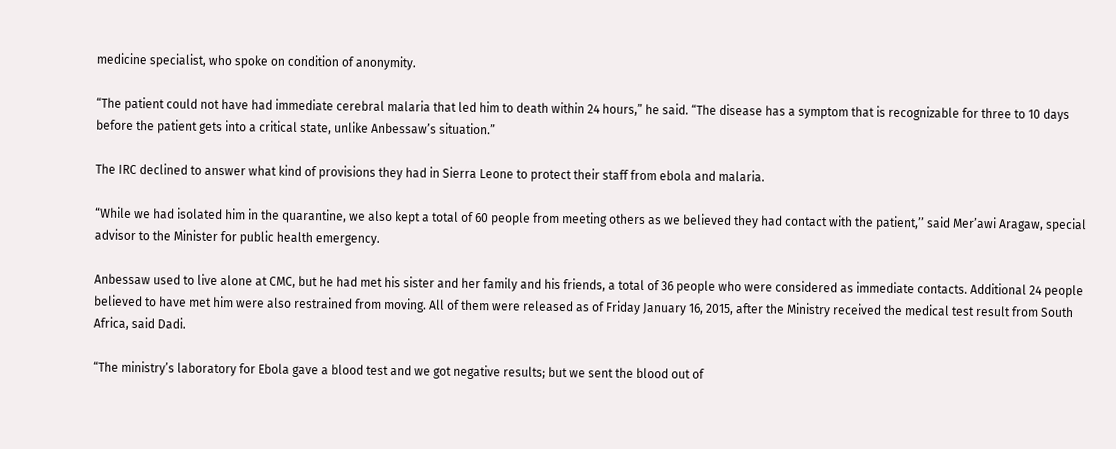medicine specialist, who spoke on condition of anonymity.

“The patient could not have had immediate cerebral malaria that led him to death within 24 hours,” he said. “The disease has a symptom that is recognizable for three to 10 days before the patient gets into a critical state, unlike Anbessaw’s situation.”

The IRC declined to answer what kind of provisions they had in Sierra Leone to protect their staff from ebola and malaria.

“While we had isolated him in the quarantine, we also kept a total of 60 people from meeting others as we believed they had contact with the patient,’’ said Mer’awi Aragaw, special advisor to the Minister for public health emergency.

Anbessaw used to live alone at CMC, but he had met his sister and her family and his friends, a total of 36 people who were considered as immediate contacts. Additional 24 people believed to have met him were also restrained from moving. All of them were released as of Friday January 16, 2015, after the Ministry received the medical test result from South Africa, said Dadi.

“The ministry’s laboratory for Ebola gave a blood test and we got negative results; but we sent the blood out of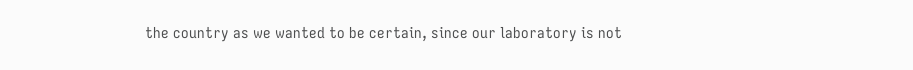the country as we wanted to be certain, since our laboratory is not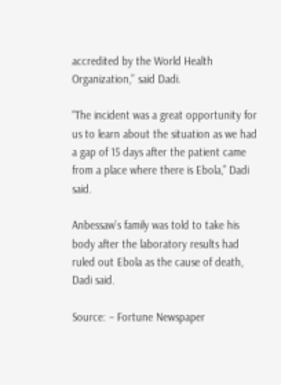accredited by the World Health Organization,’’ said Dadi.

“The incident was a great opportunity for us to learn about the situation as we had a gap of 15 days after the patient came from a place where there is Ebola,” Dadi said.

Anbessaw’s family was told to take his body after the laboratory results had ruled out Ebola as the cause of death, Dadi said.

Source: – Fortune Newspaper